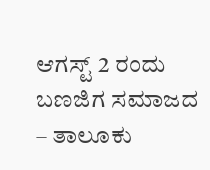ಆಗಸ್ಟ್ 2 ರಂದು ಬಣಜಿಗ ಸಮಾಜದ – ತಾಲೂಕು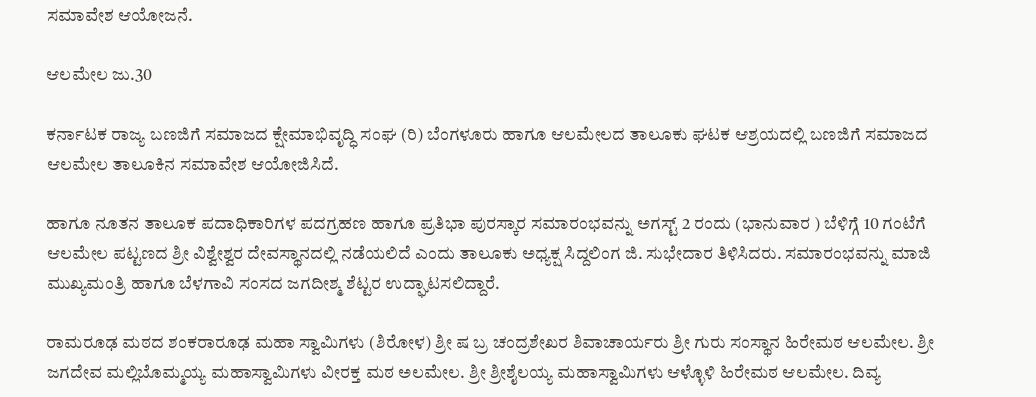ಸಮಾವೇಶ ಆಯೋಜನೆ.

ಆಲಮೇಲ ಜು.30

ಕರ್ನಾಟಕ ರಾಜ್ಯ ಬಣಜಿಗೆ ಸಮಾಜದ ಕ್ಷೇಮಾಭಿವೃದ್ಧಿ ಸಂಘ (ರಿ) ಬೆಂಗಳೂರು ಹಾಗೂ ಆಲಮೇಲದ ತಾಲೂಕು ಘಟಕ ಆಶ್ರಯದಲ್ಲಿ ಬಣಜಿಗೆ ಸಮಾಜದ ಆಲಮೇಲ ತಾಲೂಕಿನ ಸಮಾವೇಶ ಆಯೋಜಿಸಿದೆ.

ಹಾಗೂ ನೂತನ ತಾಲೂಕ ಪದಾಧಿಕಾರಿಗಳ ಪದಗ್ರಹಣ ಹಾಗೂ ಪ್ರತಿಭಾ ಪುರಸ್ಕಾರ ಸಮಾರಂಭವನ್ನು ಅಗಸ್ಟ್ 2 ರಂದು (ಭಾನುವಾರ ) ಬೆಳಿಗ್ಗೆ 10 ಗಂಟೆಗೆ ಆಲಮೇಲ ಪಟ್ಟಣದ ಶ್ರೀ ವಿಶ್ವೇಶ್ವರ ದೇವಸ್ಥಾನದಲ್ಲಿ ನಡೆಯಲಿದೆ ಎಂದು ತಾಲೂಕು ಅಧ್ಯಕ್ಷ ಸಿದ್ದಲಿಂಗ ಜಿ. ಸುಭೇದಾರ ತಿಳಿಸಿದರು. ಸಮಾರಂಭವನ್ನು ಮಾಜಿ ಮುಖ್ಯಮಂತ್ರಿ ಹಾಗೂ ಬೆಳಗಾವಿ ಸಂಸದ ಜಗದೀಶ್ಮ ಶೆಟ್ಟರ ಉದ್ಘಾಟಸಲಿದ್ದಾರೆ.

ರಾಮರೂಢ ಮಠದ ಶಂಕರಾರೂಢ ಮಹಾ ಸ್ವಾಮಿಗಳು (ಶಿರೋಳ) ಶ್ರೀ ಷ ಬ್ರ ಚಂದ್ರಶೇಖರ ಶಿವಾಚಾರ್ಯರು ಶ್ರೀ ಗುರು ಸಂಸ್ಥಾನ ಹಿರೇಮಠ ಆಲಮೇಲ. ಶ್ರೀ ಜಗದೇವ ಮಲ್ಲಿಬೊಮ್ಮಯ್ಯ ಮಹಾಸ್ವಾಮಿಗಳು ವೀರಕ್ತ ಮಠ ಅಲಮೇಲ. ಶ್ರೀ ಶ್ರೀಶೈಲಯ್ಯ ಮಹಾಸ್ವಾಮಿಗಳು ಆಳ್ಳೊಳಿ ಹಿರೇಮಠ ಆಲಮೇಲ. ದಿವ್ಯ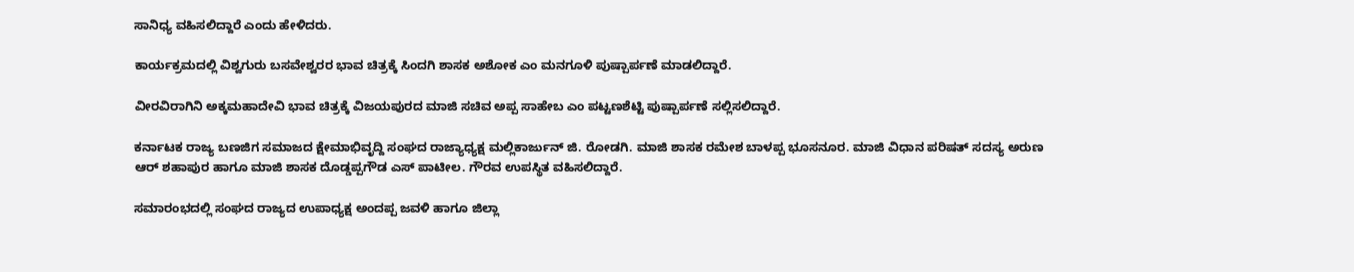ಸಾನಿಧ್ಯ ವಹಿಸಲಿದ್ದಾರೆ ಎಂದು ಹೇಳಿದರು.

ಕಾರ್ಯಕ್ರಮದಲ್ಲಿ ವಿಶ್ವಗುರು ಬಸವೇಶ್ವರರ ಭಾವ ಚಿತ್ರಕ್ಕೆ ಸಿಂದಗಿ ಶಾಸಕ ಅಶೋಕ ಎಂ ಮನಗೂಳಿ ಪುಷ್ಪಾರ್ಪಣೆ ಮಾಡಲಿದ್ದಾರೆ.

ವೀರವಿರಾಗಿನಿ ಅಕ್ಕಮಹಾದೇವಿ ಭಾವ ಚಿತ್ರಕ್ಕೆ ವಿಜಯಪುರದ ಮಾಜಿ ಸಚಿವ ಅಪ್ಪ ಸಾಹೇಬ ಎಂ ಪಟ್ಟಣಶೆಟ್ಟಿ ಪುಷ್ಪಾರ್ಪಣೆ ಸಲ್ಲಿಸಲಿದ್ದಾರೆ.

ಕರ್ನಾಟಕ ರಾಜ್ಯ ಬಣಜಿಗ ಸಮಾಜದ ಕ್ಷೇಮಾಭಿವೃದ್ದಿ ಸಂಘದ ರಾಜ್ಯಾಧ್ಯಕ್ಷ ಮಲ್ಲಿಕಾರ್ಜುನ್ ಜಿ. ರೋಡಗಿ. ಮಾಜಿ ಶಾಸಕ ರಮೇಶ ಬಾಳಪ್ಪ ಭೂಸನೂರ. ಮಾಜಿ ವಿಧಾನ ಪರಿಷತ್ ಸದಸ್ಯ ಅರುಣ ಆರ್ ಶಹಾಪುರ ಹಾಗೂ ಮಾಜಿ ಶಾಸಕ ದೊಡ್ಡಪ್ಪಗೌಡ ಎಸ್ ಪಾಟೀಲ. ಗೌರವ ಉಪಸ್ಥಿತ ವಹಿಸಲಿದ್ದಾರೆ.

ಸಮಾರಂಭದಲ್ಲಿ ಸಂಘದ ರಾಜ್ಯದ ಉಪಾಧ್ಯಕ್ಷ ಅಂದಪ್ಪ ಜವಳಿ ಹಾಗೂ ಜಿಲ್ಲಾ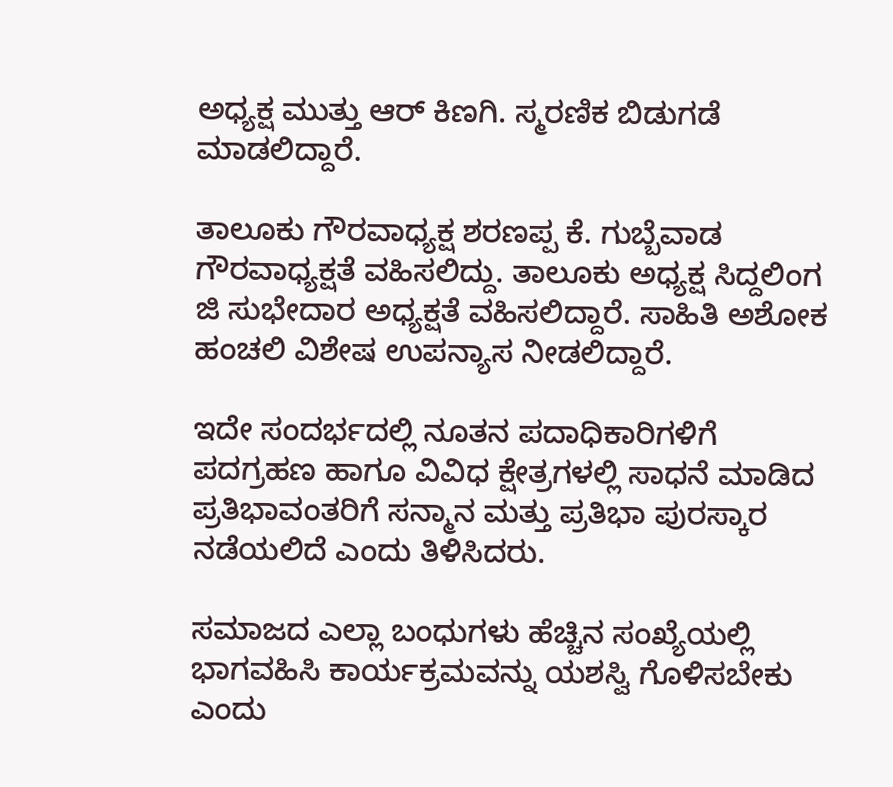ಅಧ್ಯಕ್ಷ ಮುತ್ತು ಆರ್ ಕಿಣಗಿ. ಸ್ಮರಣಿಕ ಬಿಡುಗಡೆ ಮಾಡಲಿದ್ದಾರೆ.

ತಾಲೂಕು ಗೌರವಾಧ್ಯಕ್ಷ ಶರಣಪ್ಪ ಕೆ. ಗುಬ್ಬೆವಾಡ ಗೌರವಾಧ್ಯಕ್ಷತೆ ವಹಿಸಲಿದ್ದು. ತಾಲೂಕು ಅಧ್ಯಕ್ಷ ಸಿದ್ದಲಿಂಗ ಜಿ ಸುಭೇದಾರ ಅಧ್ಯಕ್ಷತೆ ವಹಿಸಲಿದ್ದಾರೆ. ಸಾಹಿತಿ ಅಶೋಕ ಹಂಚಲಿ ವಿಶೇಷ ಉಪನ್ಯಾಸ ನೀಡಲಿದ್ದಾರೆ.

ಇದೇ ಸಂದರ್ಭದಲ್ಲಿ ನೂತನ ಪದಾಧಿಕಾರಿಗಳಿಗೆ ಪದಗ್ರಹಣ ಹಾಗೂ ವಿವಿಧ ಕ್ಷೇತ್ರಗಳಲ್ಲಿ ಸಾಧನೆ ಮಾಡಿದ ಪ್ರತಿಭಾವಂತರಿಗೆ ಸನ್ಮಾನ ಮತ್ತು ಪ್ರತಿಭಾ ಪುರಸ್ಕಾರ ನಡೆಯಲಿದೆ ಎಂದು ತಿಳಿಸಿದರು.

ಸಮಾಜದ ಎಲ್ಲಾ ಬಂಧುಗಳು ಹೆಚ್ಚಿನ ಸಂಖ್ಯೆಯಲ್ಲಿ ಭಾಗವಹಿಸಿ ಕಾರ್ಯಕ್ರಮವನ್ನು ಯಶಸ್ವಿ ಗೊಳಿಸಬೇಕು ಎಂದು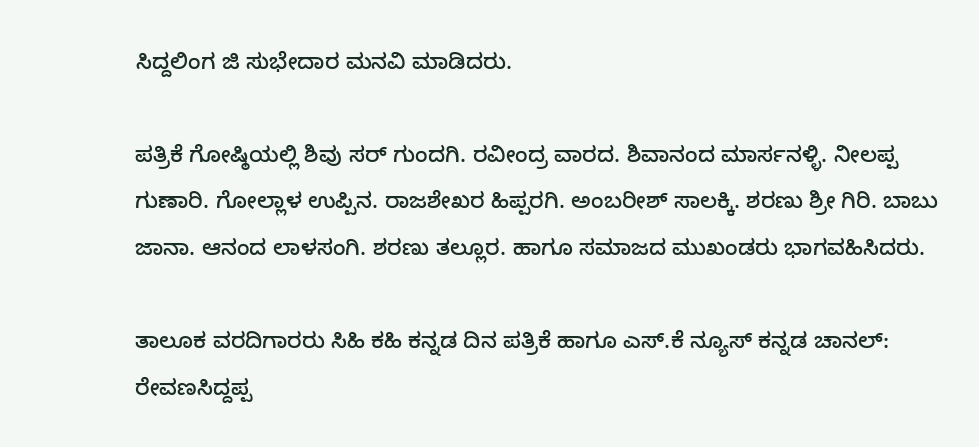ಸಿದ್ದಲಿಂಗ ಜಿ ಸುಭೇದಾರ ಮನವಿ ಮಾಡಿದರು.

ಪತ್ರಿಕೆ ಗೋಷ್ಠಿಯಲ್ಲಿ ಶಿವು ಸರ್ ಗುಂದಗಿ. ರವೀಂದ್ರ ವಾರದ. ಶಿವಾನಂದ ಮಾರ್ಸನಳ್ಳಿ. ನೀಲಪ್ಪ ಗುಣಾರಿ. ಗೋಲ್ಲಾಳ ಉಪ್ಪಿನ. ರಾಜಶೇಖರ ಹಿಪ್ಪರಗಿ. ಅಂಬರೀಶ್ ಸಾಲಕ್ಕಿ. ಶರಣು ಶ್ರೀ ಗಿರಿ. ಬಾಬು ಜಾನಾ. ಆನಂದ ಲಾಳಸಂಗಿ. ಶರಣು ತಲ್ಲೂರ. ಹಾಗೂ ಸಮಾಜದ ಮುಖಂಡರು ಭಾಗವಹಿಸಿದರು.

ತಾಲೂಕ ವರದಿಗಾರರು ಸಿಹಿ ಕಹಿ ಕನ್ನಡ ದಿನ ಪತ್ರಿಕೆ ಹಾಗೂ ಎಸ್.ಕೆ ನ್ಯೂಸ್ ಕನ್ನಡ ಚಾನಲ್: ರೇವಣಸಿದ್ದಪ್ಪ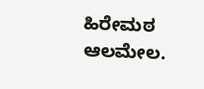ಹಿರೇಮಠ ಆಲಮೇಲ.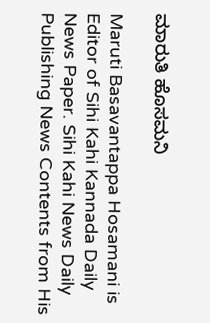ಮಾರುತಿ ಹೊಸಮನಿ

Maruti Basavantappa Hosamani is Editor of Sihi Kahi Kannada Daily News Paper. Sihi Kahi News Daily Publishing News Contents from His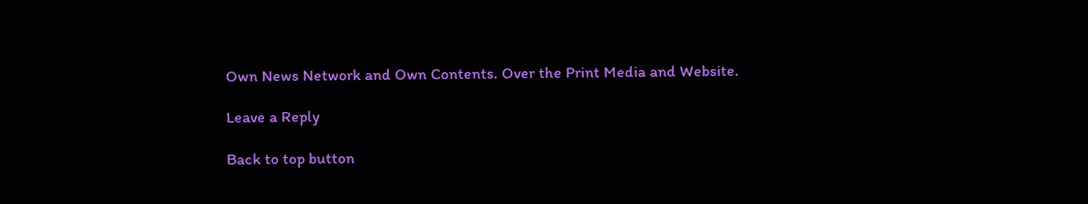Own News Network and Own Contents. Over the Print Media and Website.

Leave a Reply

Back to top button